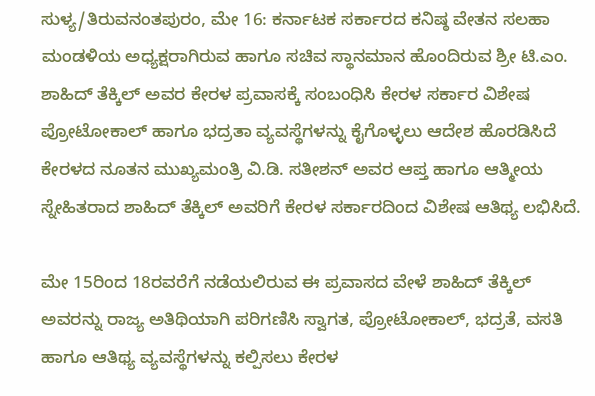ಸುಳ್ಯ/ತಿರುವನಂತಪುರಂ, ಮೇ 16: ಕರ್ನಾಟಕ ಸರ್ಕಾರದ ಕನಿಷ್ಠ ವೇತನ ಸಲಹಾ ಮಂಡಳಿಯ ಅಧ್ಯಕ್ಷರಾಗಿರುವ ಹಾಗೂ ಸಚಿವ ಸ್ಥಾನಮಾನ ಹೊಂದಿರುವ ಶ್ರೀ ಟಿ.ಎಂ. ಶಾಹಿದ್ ತೆಕ್ಕಿಲ್ ಅವರ ಕೇರಳ ಪ್ರವಾಸಕ್ಕೆ ಸಂಬಂಧಿಸಿ ಕೇರಳ ಸರ್ಕಾರ ವಿಶೇಷ ಪ್ರೋಟೋಕಾಲ್ ಹಾಗೂ ಭದ್ರತಾ ವ್ಯವಸ್ಥೆಗಳನ್ನು ಕೈಗೊಳ್ಳಲು ಆದೇಶ ಹೊರಡಿಸಿದೆ
ಕೇರಳದ ನೂತನ ಮುಖ್ಯಮಂತ್ರಿ ವಿ.ಡಿ. ಸತೀಶನ್ ಅವರ ಆಪ್ತ ಹಾಗೂ ಆತ್ಮೀಯ ಸ್ನೇಹಿತರಾದ ಶಾಹಿದ್ ತೆಕ್ಕಿಲ್ ಅವರಿಗೆ ಕೇರಳ ಸರ್ಕಾರದಿಂದ ವಿಶೇಷ ಆತಿಥ್ಯ ಲಭಿಸಿದೆ.

ಮೇ 15ರಿಂದ 18ರವರೆಗೆ ನಡೆಯಲಿರುವ ಈ ಪ್ರವಾಸದ ವೇಳೆ ಶಾಹಿದ್ ತೆಕ್ಕಿಲ್ ಅವರನ್ನು ರಾಜ್ಯ ಅತಿಥಿಯಾಗಿ ಪರಿಗಣಿಸಿ ಸ್ವಾಗತ, ಪ್ರೋಟೋಕಾಲ್, ಭದ್ರತೆ, ವಸತಿ ಹಾಗೂ ಆತಿಥ್ಯ ವ್ಯವಸ್ಥೆಗಳನ್ನು ಕಲ್ಪಿಸಲು ಕೇರಳ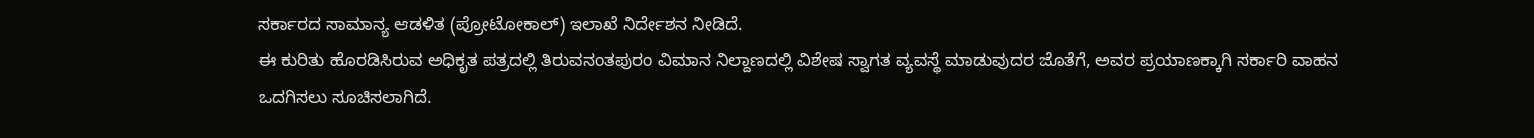ಸರ್ಕಾರದ ಸಾಮಾನ್ಯ ಆಡಳಿತ (ಪ್ರೋಟೋಕಾಲ್) ಇಲಾಖೆ ನಿರ್ದೇಶನ ನೀಡಿದೆ.
ಈ ಕುರಿತು ಹೊರಡಿಸಿರುವ ಅಧಿಕೃತ ಪತ್ರದಲ್ಲಿ ತಿರುವನಂತಪುರಂ ವಿಮಾನ ನಿಲ್ದಾಣದಲ್ಲಿ ವಿಶೇಷ ಸ್ವಾಗತ ವ್ಯವಸ್ಥೆ ಮಾಡುವುದರ ಜೊತೆಗೆ, ಅವರ ಪ್ರಯಾಣಕ್ಕಾಗಿ ಸರ್ಕಾರಿ ವಾಹನ ಒದಗಿಸಲು ಸೂಚಿಸಲಾಗಿದೆ.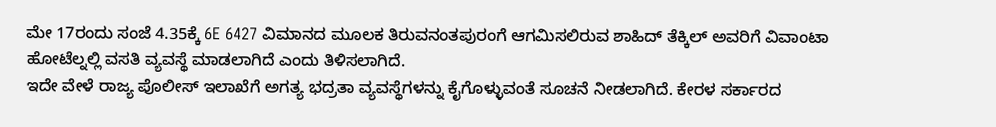ಮೇ 17ರಂದು ಸಂಜೆ 4.35ಕ್ಕೆ 6E 6427 ವಿಮಾನದ ಮೂಲಕ ತಿರುವನಂತಪುರಂಗೆ ಆಗಮಿಸಲಿರುವ ಶಾಹಿದ್ ತೆಕ್ಕಿಲ್ ಅವರಿಗೆ ವಿವಾಂಟಾ ಹೋಟೆಲ್ನಲ್ಲಿ ವಸತಿ ವ್ಯವಸ್ಥೆ ಮಾಡಲಾಗಿದೆ ಎಂದು ತಿಳಿಸಲಾಗಿದೆ.
ಇದೇ ವೇಳೆ ರಾಜ್ಯ ಪೊಲೀಸ್ ಇಲಾಖೆಗೆ ಅಗತ್ಯ ಭದ್ರತಾ ವ್ಯವಸ್ಥೆಗಳನ್ನು ಕೈಗೊಳ್ಳುವಂತೆ ಸೂಚನೆ ನೀಡಲಾಗಿದೆ. ಕೇರಳ ಸರ್ಕಾರದ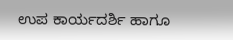ಉಪ ಕಾರ್ಯದರ್ಶಿ ಹಾಗೂ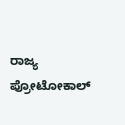ರಾಜ್ಯ ಪ್ರೋಟೋಕಾಲ್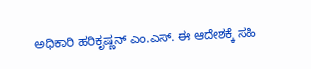ಅಧಿಕಾರಿ ಹರಿಕೃಷ್ಣನ್ ಎಂ.ಎಸ್. ಈ ಆದೇಶಕ್ಕೆ ಸಹಿ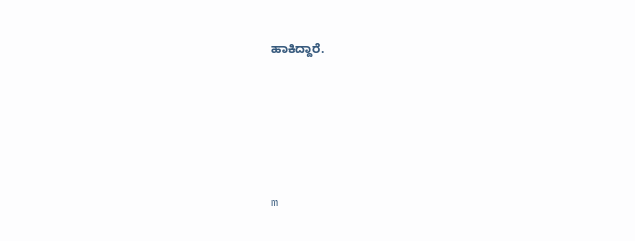ಹಾಕಿದ್ದಾರೆ.





m